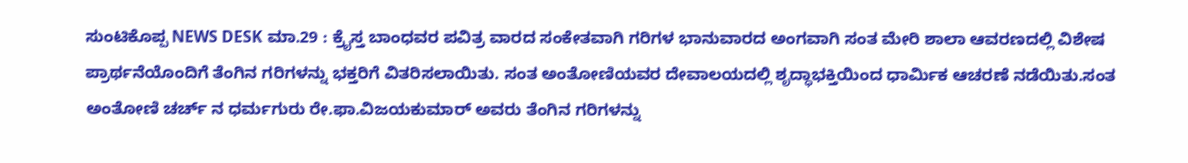ಸುಂಟಿಕೊಪ್ಪ NEWS DESK ಮಾ.29 : ಕ್ರೈಸ್ತ ಬಾಂಧವರ ಪವಿತ್ರ ವಾರದ ಸಂಕೇತವಾಗಿ ಗರಿಗಳ ಭಾನುವಾರದ ಅಂಗವಾಗಿ ಸಂತ ಮೇರಿ ಶಾಲಾ ಆವರಣದಲ್ಲಿ ವಿಶೇಷ ಪ್ರಾರ್ಥನೆಯೊಂದಿಗೆ ತೆಂಗಿನ ಗರಿಗಳನ್ನು ಭಕ್ತರಿಗೆ ವಿತರಿಸಲಾಯಿತು. ಸಂತ ಅಂತೋಣಿಯವರ ದೇವಾಲಯದಲ್ಲಿ ಶೃದ್ಧಾಭಕ್ತಿಯಿಂದ ಧಾರ್ಮಿಕ ಆಚರಣೆ ನಡೆಯಿತು.ಸಂತ ಅಂತೋಣಿ ಚರ್ಚ್ ನ ಧರ್ಮಗುರು ರೇ.ಫಾ.ವಿಜಯಕುಮಾರ್ ಅವರು ತೆಂಗಿನ ಗರಿಗಳನ್ನು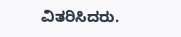ವಿತರಿಸಿದರು.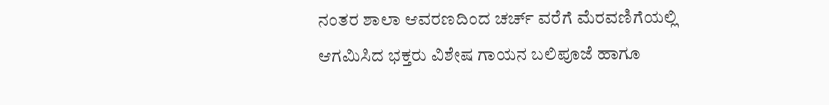ನಂತರ ಶಾಲಾ ಆವರಣದಿಂದ ಚರ್ಚ್ ವರೆಗೆ ಮೆರವಣಿಗೆಯಲ್ಲಿ ಆಗಮಿಸಿದ ಭಕ್ತರು ವಿಶೇಷ ಗಾಯನ ಬಲಿಪೂಜೆ ಹಾಗೂ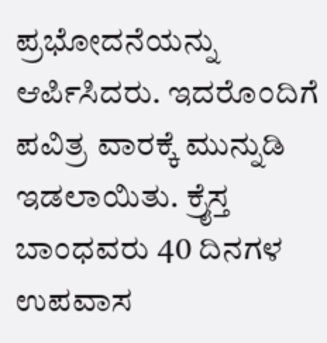ಪ್ರಭೋದನೆಯನ್ನು ಆರ್ಪಿಸಿದರು. ಇದರೊಂದಿಗೆ ಪವಿತ್ರ ವಾರಕ್ಕೆ ಮುನ್ನುಡಿ ಇಡಲಾಯಿತು. ಕ್ರೈಸ್ತ ಬಾಂಧವರು 40 ದಿನಗಳ ಉಪವಾಸ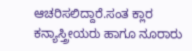ಆಚರಿಸಲಿದ್ದಾರೆ.ಸಂತ ಕ್ಲಾರ ಕನ್ಯಾಸ್ತ್ರೀಯರು ಹಾಗೂ ನೂರಾರು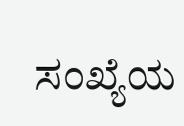ಸಂಖ್ಯೆಯ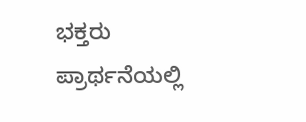ಭಕ್ತರು ಪ್ರಾರ್ಥನೆಯಲ್ಲಿ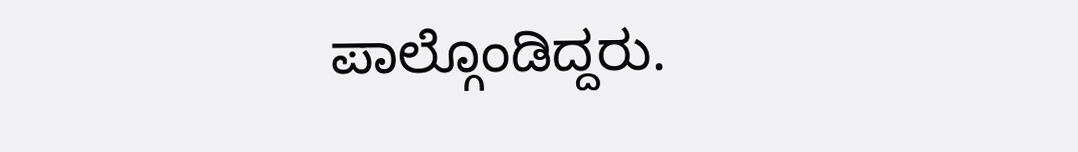ಪಾಲ್ಗೊಂಡಿದ್ದರು.